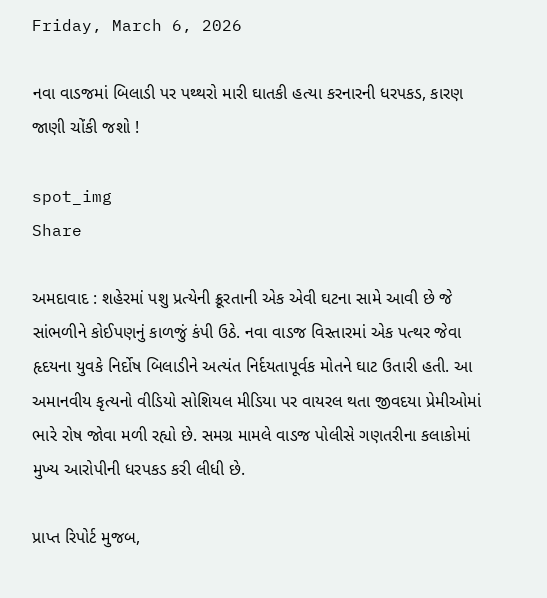Friday, March 6, 2026

નવા વાડજમાં બિલાડી પર પથ્થરો મારી ઘાતકી હત્યા કરનારની ધરપકડ, કારણ જાણી ચોંકી જશો !

spot_img
Share

અમદાવાદ : શહેરમાં પશુ પ્રત્યેની ક્રૂરતાની એક એવી ઘટના સામે આવી છે જે સાંભળીને કોઈપણનું કાળજું કંપી ઉઠે. નવા વાડજ વિસ્તારમાં એક પત્થર જેવા હૃદયના યુવકે નિર્દોષ બિલાડીને અત્યંત નિર્દયતાપૂર્વક મોતને ઘાટ ઉતારી હતી. આ અમાનવીય કૃત્યનો વીડિયો સોશિયલ મીડિયા પર વાયરલ થતા જીવદયા પ્રેમીઓમાં ભારે રોષ જોવા મળી રહ્યો છે. સમગ્ર મામલે વાડજ પોલીસે ગણતરીના કલાકોમાં મુખ્ય આરોપીની ધરપકડ કરી લીધી છે.

પ્રાપ્ત રિપોર્ટ મુજબ,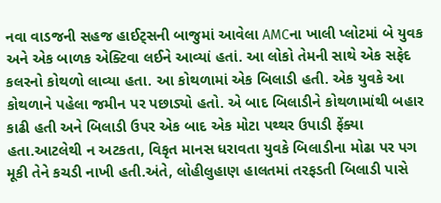નવા વાડજની સહજ હાઈટ્સની બાજુમાં આવેલા AMCના ખાલી પ્લોટમાં બે યુવક અને એક બાળક એક્ટિવા લઈને આવ્યાં હતાં. આ લોકો તેમની સાથે એક સફેદ કલરનો કોથળો લાવ્યા હતા. આ કોથળામાં એક બિલાડી હતી. એક યુવકે આ કોથળાને પહેલા જમીન પર પછાડ્યો હતો. એ બાદ બિલાડીને કોથળામાંથી બહાર કાઢી હતી અને બિલાડી ઉપર એક બાદ એક મોટા પથ્થર ઉપાડી ફેંક્યા હતા.આટલેથી ન અટકતા, વિકૃત માનસ ધરાવતા યુવકે બિલાડીના મોઢા પર પગ મૂકી તેને કચડી નાખી હતી.અંતે, લોહીલુહાણ હાલતમાં તરફડતી બિલાડી પાસે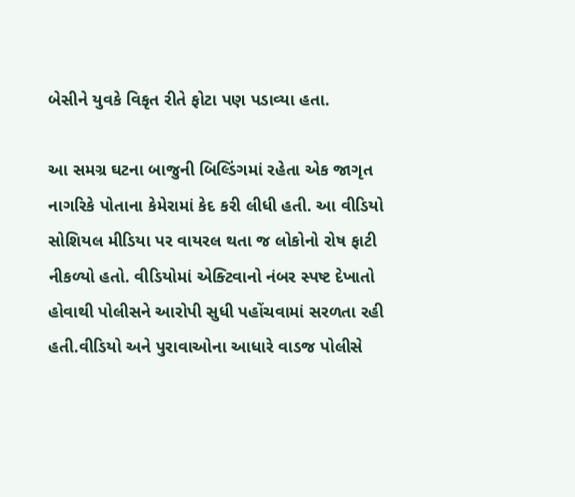બેસીને યુવકે વિકૃત રીતે ફોટા પણ પડાવ્યા હતા.

આ સમગ્ર ઘટના બાજુની બિલ્ડિંગમાં રહેતા એક જાગૃત નાગરિકે પોતાના કેમેરામાં કેદ કરી લીધી હતી. આ વીડિયો સોશિયલ મીડિયા પર વાયરલ થતા જ લોકોનો રોષ ફાટી નીકળ્યો હતો. વીડિયોમાં એક્ટિવાનો નંબર સ્પષ્ટ દેખાતો હોવાથી પોલીસને આરોપી સુધી પહોંચવામાં સરળતા રહી હતી.વીડિયો અને પુરાવાઓના આધારે વાડજ પોલીસે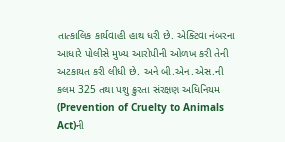તાત્કાલિક કાર્યવાહી હાથ ધરી છે. એક્ટિવા નંબરના આધારે પોલીસે મુખ્ય આરોપીની ઓળખ કરી તેની અટકાયત કરી લીધી છે. અને બી.એન.એસ.ની કલમ 325 તથા પશુ ક્રુરતા સંરક્ષણ અધિનિયમ (Prevention of Cruelty to Animals Act)ની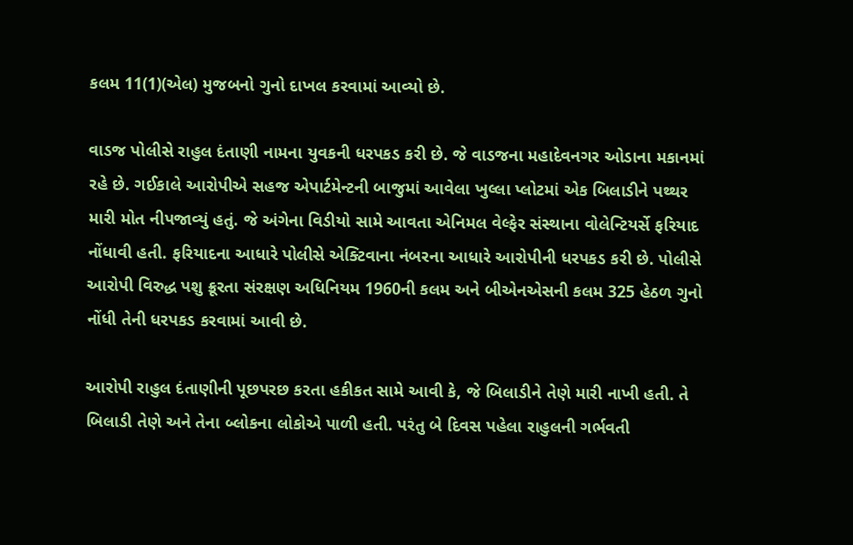કલમ 11(1)(એલ) મુજબનો ગુનો દાખલ કરવામાં આવ્યો છે.

વાડજ પોલીસે રાહુલ દંતાણી નામના યુવકની ધરપકડ કરી છે. જે વાડજના મહાદેવનગર ઓડાના મકાનમાં રહે છે. ગઈકાલે આરોપીએ સહજ એપાર્ટમેન્ટની બાજુમાં આવેલા ખુલ્લા પ્લોટમાં એક બિલાડીને પથ્થર મારી મોત નીપજાવ્યું હતું. જે અંગેના વિડીયો સામે આવતા એનિમલ વેલ્ફેર સંસ્થાના વોલેન્ટિયર્સે ફરિયાદ નોંધાવી હતી. ફરિયાદના આધારે પોલીસે એક્ટિવાના નંબરના આધારે આરોપીની ધરપકડ કરી છે. પોલીસે આરોપી વિરુદ્ધ પશુ ક્રૂરતા સંરક્ષણ અધિનિયમ 1960ની કલમ અને બીએનએસની કલમ 325 હેઠળ ગુનો નોંધી તેની ધરપકડ કરવામાં આવી છે.

આરોપી રાહુલ દંતાણીની પૂછપરછ કરતા હકીકત સામે આવી કે, જે બિલાડીને તેણે મારી નાખી હતી. તે બિલાડી તેણે અને તેના બ્લોકના લોકોએ પાળી હતી. પરંતુ બે દિવસ પહેલા રાહુલની ગર્ભવતી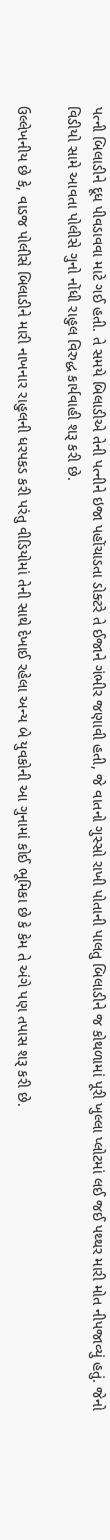પત્ની બિલાડીને દૂધ પીવડાવવા માટે ગઈ હતી. તે સમયે બિલાડીએ તેની પત્નીને ઇજા પહોંચાડતા ડોક્ટરે તે ઈજાને ગંભીર જણાવી હતી, જે વાતનો ગુસ્સો રાખી પોતાની પાલતુ બિલાડીને જ કોથળામાં પૂરી ખુલ્લા પ્લોટમાં લઈ જઈ પથ્થર મારી મોત નીપજાવ્યું હતું. જેનો વિડીયો સામે આવતા પોલીસે ગુનો નોંધી રાહુલ વિરુદ્ધ કાર્યવાહી શરૂ કરી છે.

ઉલ્લેખનીય છે કે, વાડજ પોલીસે બિલાડીને મારી નાખનાર રાહુલની ધરપકડ કરી પરંતુ વીડિયોમાં તેની સાથે દેખાઈ રહેલા અન્ય બે યુવકોની આ ગુનામાં કોઈ ભૂમિકા છે કે કેમ તે અંગે પણ તપાસ શરૂ કરી છે.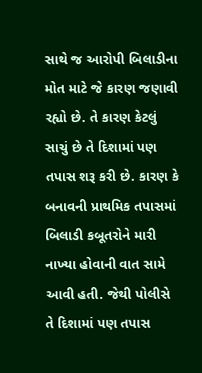સાથે જ આરોપી બિલાડીના મોત માટે જે કારણ જણાવી રહ્યો છે. તે કારણ કેટલું સાચું છે તે દિશામાં પણ તપાસ શરૂ કરી છે. કારણ કે બનાવની પ્રાથમિક તપાસમાં બિલાડી કબૂતરોને મારી નાખ્યા હોવાની વાત સામે આવી હતી. જેથી પોલીસે તે દિશામાં પણ તપાસ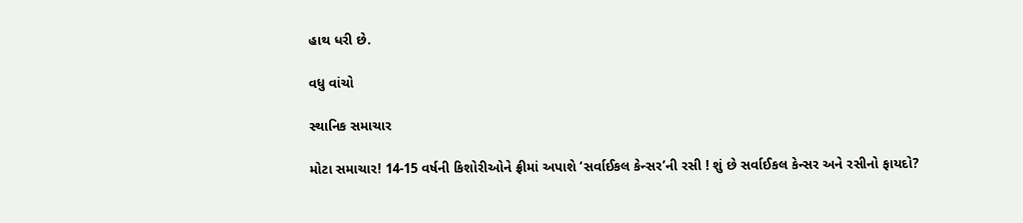હાથ ધરી છે.

વધુ વાંચો

સ્થાનિક સમાચાર

મોટા સમાચાર! 14-15 વર્ષની કિશોરીઓને ફ્રીમાં અપાશે ‘સર્વાઈકલ કેન્સર’ની રસી ! શું છે સર્વાઈકલ કેન્સર અને રસીનો ફાયદો?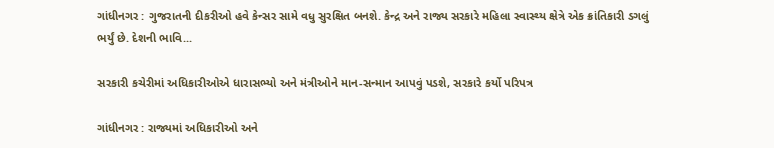ગાંધીનગર : ગુજરાતની દીકરીઓ હવે કેન્સર સામે વધુ સુરક્ષિત બનશે. કેન્દ્ર અને રાજ્ય સરકારે મહિલા સ્વાસ્થ્ય ક્ષેત્રે એક ક્રાંતિકારી ડગલું ભર્યું છે. દેશની ભાવિ...

સરકારી કચેરીમાં અધિકારીઓએ ધારાસભ્યો અને મંત્રીઓને માન-સન્માન આપવું પડશે, સરકારે કર્યો પરિપત્ર

ગાંધીનગર : રાજ્યમાં અધિકારીઓ અને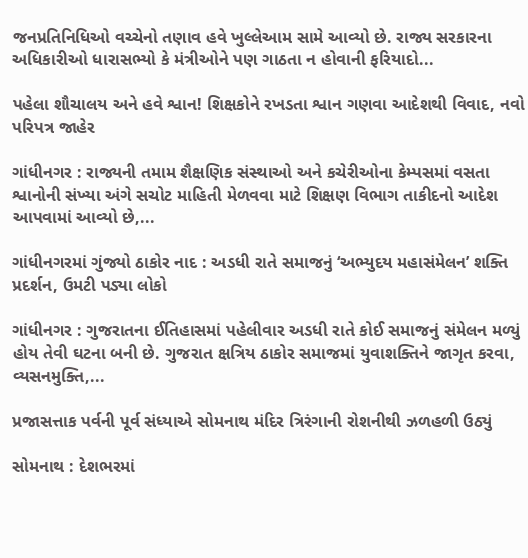જનપ્રતિનિધિઓ વચ્ચેનો તણાવ હવે ખુલ્લેઆમ સામે આવ્યો છે. રાજ્ય સરકારના અધિકારીઓ ધારાસભ્યો કે મંત્રીઓને પણ ગાઠતા ન હોવાની ફરિયાદો...

પહેલા શૌચાલય અને હવે શ્વાન! શિક્ષકોને રખડતા શ્વાન ગણવા આદેશથી વિવાદ, નવો પરિપત્ર જાહેર

ગાંધીનગર : રાજ્યની તમામ શૈક્ષણિક સંસ્થાઓ અને કચેરીઓના કેમ્પસમાં વસતા શ્વાનોની સંખ્યા અંગે સચોટ માહિતી મેળવવા માટે શિક્ષણ વિભાગ તાકીદનો આદેશ આપવામાં આવ્યો છે,...

ગાંધીનગરમાં ગુંજ્યો ઠાકોર નાદ : અડધી રાતે સમાજનું ‘અભ્યુદય મહાસંમેલન’ શક્તિ પ્રદર્શન, ઉમટી પડ્યા લોકો

ગાંધીનગર : ગુજરાતના ઈતિહાસમાં પહેલીવાર અડધી રાતે કોઈ સમાજનું સંમેલન મળ્યું હોય તેવી ઘટના બની છે. ગુજરાત ક્ષત્રિય ઠાકોર સમાજમાં યુવાશક્તિને જાગૃત કરવા, વ્યસનમુક્તિ,...

પ્રજાસત્તાક પર્વની પૂર્વ સંધ્યાએ સોમનાથ મંદિર ત્રિરંગાની રોશનીથી ઝળહળી ઉઠ્યું

સોમનાથ : દેશભરમાં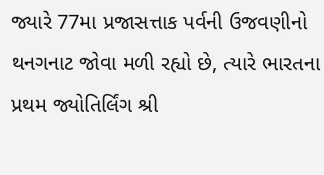જ્યારે 77મા પ્રજાસત્તાક પર્વની ઉજવણીનો થનગનાટ જોવા મળી રહ્યો છે, ત્યારે ભારતના પ્રથમ જ્યોતિર્લિંગ શ્રી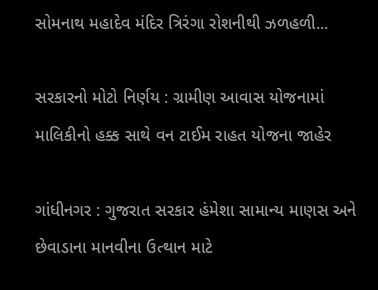સોમનાથ મહાદેવ મંદિર ત્રિરંગા રોશનીથી ઝળહળી...

સરકારનો મોટો નિર્ણય : ગ્રામીણ આવાસ યોજનામાં માલિકીનો હક્ક સાથે વન ટાઈમ રાહત યોજના જાહેર

ગાંધીનગર : ગુજરાત સરકાર હંમેશા સામાન્ય માણસ અને છેવાડાના માનવીના ઉત્થાન માટે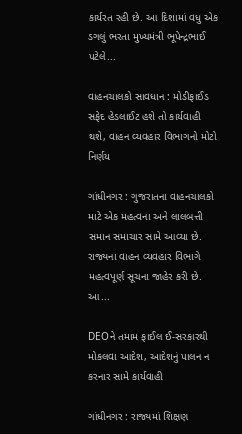કાર્યરત રહી છે. આ દિશામાં વધુ એક ડગલું ભરતા મુખ્યમંત્રી ભૂપેન્દ્રભાઈ પટેલે...

વાહનચાલકો સાવધાન : મોડીફાઈડ સફેદ હેડલાઈટ હશે તો કાર્યવાહી થશે, વાહન વ્યવહાર વિભાગનો મોટો નિર્ણય

ગાંધીનગર : ગુજરાતના વાહનચાલકો માટે એક મહત્વના અને લાલબત્તી સમાન સમાચાર સામે આવ્યા છે. રાજ્યના વાહન વ્યવહાર વિભાગે મહત્વપૂર્ણ સૂચના જાહેર કરી છે. આ...

DEOને તમામ ફાઈલ ઈ-સરકારથી મોકલવા આદેશ, આદેશનું પાલન ન કરનાર સામે કાર્યવાહી

ગાંધીનગર : રાજ્યમાં શિક્ષણ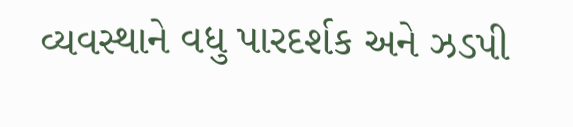વ્યવસ્થાને વધુ પારદર્શક અને ઝડપી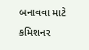બનાવવા માટે કમિશનર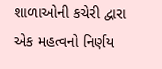શાળાઓની કચેરી દ્વારા એક મહત્વનો નિર્ણય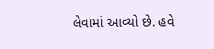લેવામાં આવ્યો છે. હવે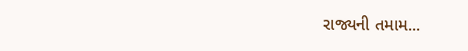રાજ્યની તમામ...